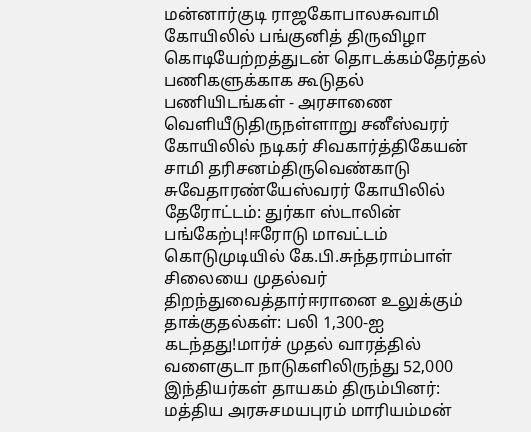மன்னார்குடி ராஜகோபாலசுவாமி கோயிலில் பங்குனித் திருவிழா கொடியேற்றத்துடன் தொடக்கம்தேர்தல் பணிகளுக்காக கூடுதல் பணியிடங்கள் - அரசாணை வெளியீடுதிருநள்ளாறு சனீஸ்வரர் கோயிலில் நடிகர் சிவகார்த்திகேயன் சாமி தரிசனம்திருவெண்காடு சுவேதாரண்யேஸ்வரர் கோயிலில் தேரோட்டம்: துர்கா ஸ்டாலின் பங்கேற்பு!ஈரோடு மாவட்டம் கொடுமுடியில் கே.பி.சுந்தராம்பாள் சிலையை முதல்வர் திறந்துவைத்தார்ஈரானை உலுக்கும் தாக்குதல்கள்: பலி 1,300-ஐ கடந்தது!மார்ச் முதல் வாரத்தில் வளைகுடா நாடுகளிலிருந்து 52,000 இந்தியர்கள் தாயகம் திரும்பினர்: மத்திய அரசுசமயபுரம் மாரியம்மன்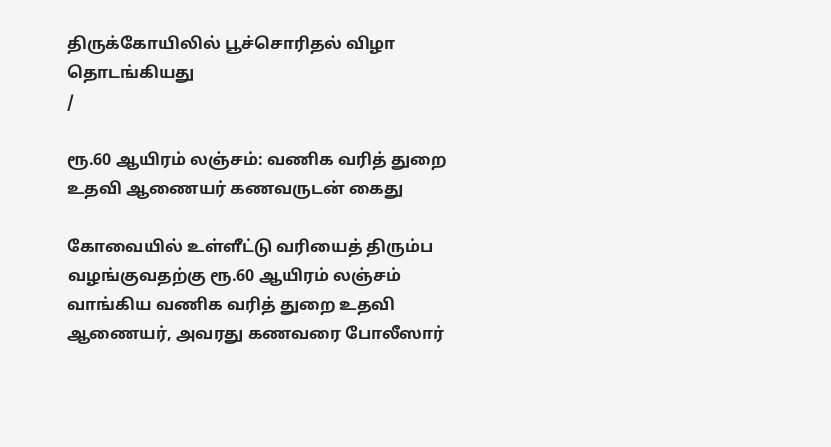திருக்கோயிலில் பூச்சொரிதல் விழா தொடங்கியது
/

ரூ.60 ஆயிரம் லஞ்சம்: வணிக வரித் துறை உதவி ஆணையர் கணவருடன் கைது

கோவையில் உள்ளீட்டு வரியைத் திரும்ப வழங்குவதற்கு ரூ.60 ஆயிரம் லஞ்சம் வாங்கிய வணிக வரித் துறை உதவி ஆணையர், அவரது கணவரை போலீஸார்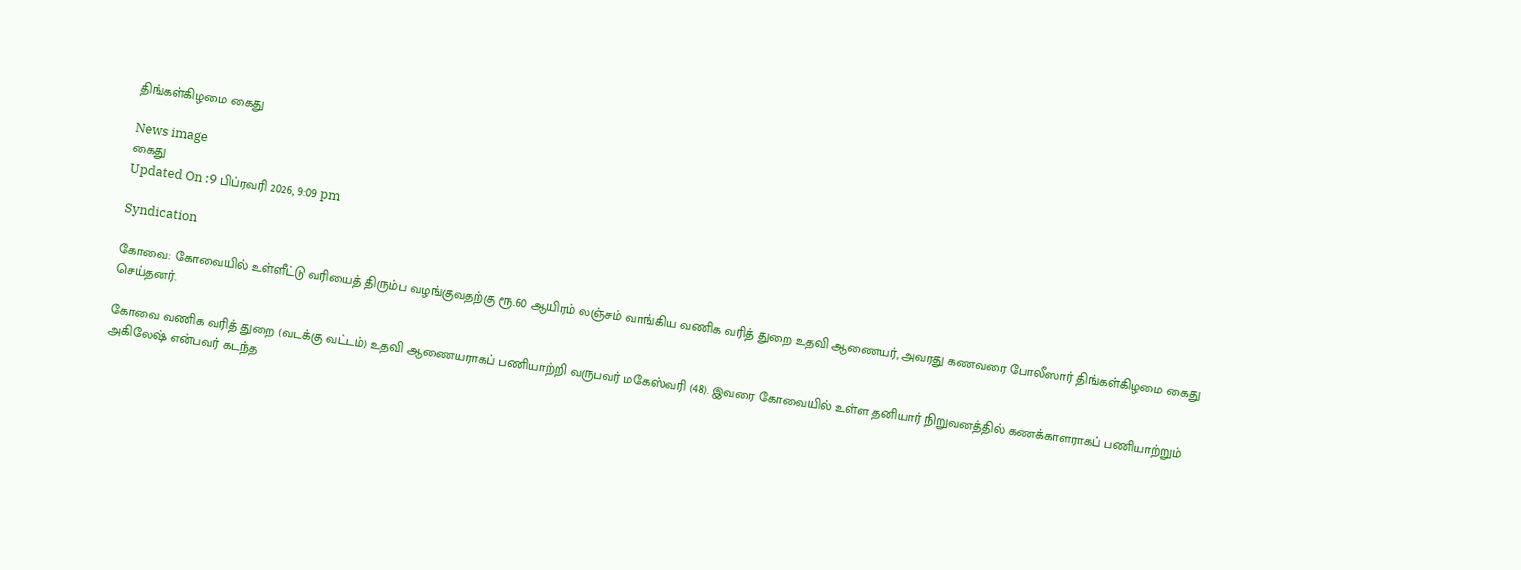திங்கள்கிழமை கைது

News image
கைது
Updated On :9 பிப்ரவரி 2026, 9:09 pm

Syndication

கோவை: கோவையில் உள்ளீட்டு வரியைத் திரும்ப வழங்குவதற்கு ரூ.60 ஆயிரம் லஞ்சம் வாங்கிய வணிக வரித் துறை உதவி ஆணையர், அவரது கணவரை போலீஸார் திங்கள்கிழமை கைது செய்தனர்.

கோவை வணிக வரித் துறை (வடக்கு வட்டம்) உதவி ஆணையராகப் பணியாற்றி வருபவர் மகேஸ்வரி (48). இவரை கோவையில் உள்ள தனியார் நிறுவனத்தில் கணக்காளராகப் பணியாற்றும் அகிலேஷ் என்பவர் கடந்த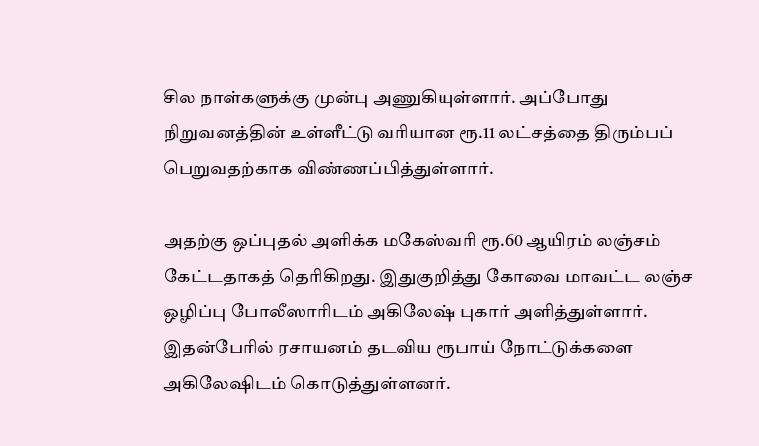சில நாள்களுக்கு முன்பு அணுகியுள்ளார். அப்போது நிறுவனத்தின் உள்ளீட்டு வரியான ரூ.11 லட்சத்தை திரும்பப் பெறுவதற்காக விண்ணப்பித்துள்ளார்.

அதற்கு ஒப்புதல் அளிக்க மகேஸ்வரி ரூ.60 ஆயிரம் லஞ்சம் கேட்டதாகத் தெரிகிறது. இதுகுறித்து கோவை மாவட்ட லஞ்ச ஒழிப்பு போலீஸாரிடம் அகிலேஷ் புகார் அளித்துள்ளார். இதன்பேரில் ரசாயனம் தடவிய ரூபாய் நோட்டுக்களை அகிலேஷிடம் கொடுத்துள்ளனர்.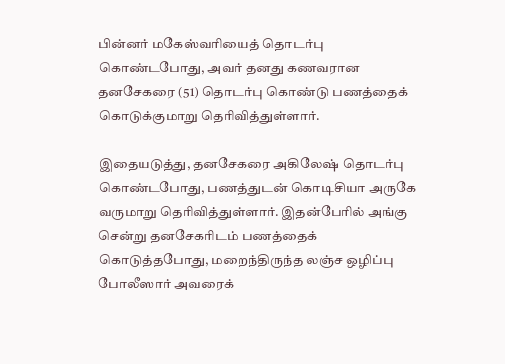பின்னர் மகேஸ்வரியைத் தொடர்பு கொண்டபோது, அவர் தனது கணவரான தனசேகரை (51) தொடர்பு கொண்டு பணத்தைக் கொடுக்குமாறு தெரிவித்துள்ளார்.

இதையடுத்து, தனசேகரை அகிலேஷ் தொடர்பு கொண்டபோது, பணத்துடன் கொடிசியா அருகே வருமாறு தெரிவித்துள்ளார். இதன்பேரில் அங்கு சென்று தனசேகரிடம் பணத்தைக் கொடுத்தபோது, மறைந்திருந்த லஞ்ச ஒழிப்பு போலீஸார் அவரைக்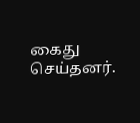கைது செய்தனர்.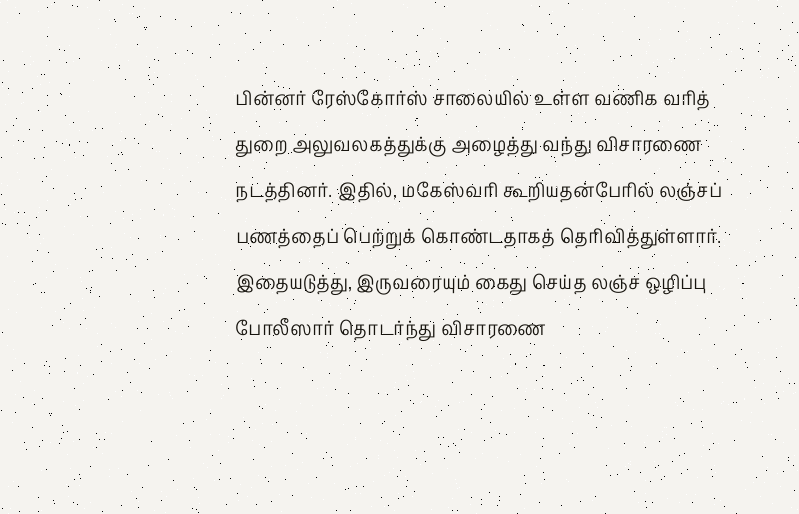பின்னர் ரேஸ்கோர்ஸ் சாலையில் உள்ள வணிக வரித் துறை அலுவலகத்துக்கு அழைத்து வந்து விசாரணை நடத்தினர். இதில், மகேஸ்வரி கூறியதன்பேரில் லஞ்சப் பணத்தைப் பெற்றுக் கொண்டதாகத் தெரிவித்துள்ளார். இதையடுத்து, இருவரையும் கைது செய்த லஞ்ச ஒழிப்பு போலீஸார் தொடர்ந்து விசாரணை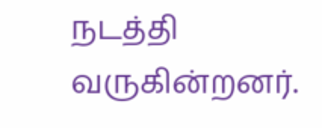நடத்தி வருகின்றனர்.